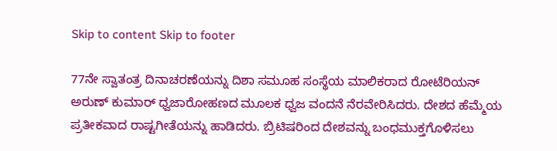Skip to content Skip to footer

77ನೇ ಸ್ವಾತಂತ್ರ ದಿನಾಚರಣೆಯನ್ನು ದಿಶಾ ಸಮೂಹ ಸಂಸ್ಥೆಯ ಮಾಲಿಕರಾದ ರೋಟೆರಿಯನ್ ಅರುಣ್ ಕುಮಾರ್ ಧ್ವಜಾರೋಹಣದ ಮೂಲಕ ಧ್ವಜ ವಂದನೆ ನೆರವೇರಿಸಿದರು. ದೇಶದ ಹೆಮ್ಮೆಯ ಪ್ರತೀಕವಾದ ರಾಷ್ಟಗೀತೆಯನ್ನು ಹಾಡಿದರು. ಬ್ರಿಟಿಷರಿಂದ ದೇಶವನ್ನು ಬಂಧಮುಕ್ತಗೊಳಿಸಲು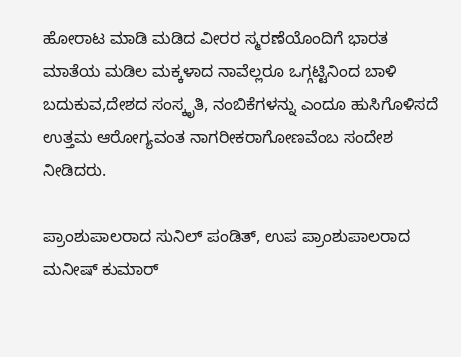ಹೋರಾಟ ಮಾಡಿ ಮಡಿದ ವೀರರ ಸ್ಮರಣೆಯೊಂದಿಗೆ ಭಾರತ ಮಾತೆಯ ಮಡಿಲ ಮಕ್ಕಳಾದ ನಾವೆಲ್ಲರೂ ಒಗ್ಗಟ್ಟಿನಿಂದ ಬಾಳಿ ಬದುಕುವ,ದೇಶದ ಸಂಸ್ಕೃತಿ, ನಂಬಿಕೆಗಳನ್ನು ಎಂದೂ ಹುಸಿಗೊಳಿಸದೆ ಉತ್ತಮ ಆರೋಗ್ಯವಂತ ನಾಗರೀಕರಾಗೋಣವೆಂಬ ಸಂದೇಶ ನೀಡಿದರು.

ಪ್ರಾಂಶುಪಾಲರಾದ ಸುನಿಲ್ ಪಂಡಿತ್, ಉಪ ಪ್ರಾಂಶುಪಾಲರಾದ ಮನೀಷ್ ಕುಮಾರ್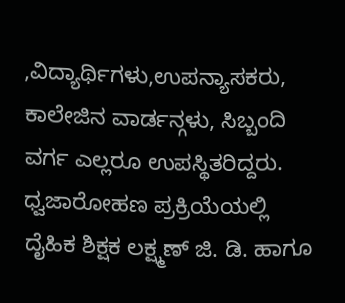,ವಿದ್ಯಾರ್ಥಿಗಳು,ಉಪನ್ಯಾಸಕರು, ಕಾಲೇಜಿನ ವಾರ್ಡನ್ಗಳು, ಸಿಬ್ಬಂದಿ ವರ್ಗ ಎಲ್ಲರೂ ಉಪಸ್ಥಿತರಿದ್ದರು. ಧ್ವಜಾರೋಹಣ ಪ್ರಕ್ರಿಯೆಯಲ್ಲಿ ದೈಹಿಕ ಶಿಕ್ಷಕ ಲಕ್ಷ್ಮಣ್ ಜಿ. ಡಿ. ಹಾಗೂ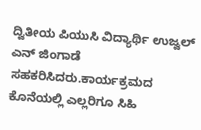ದ್ವಿತೀಯ ಪಿಯುಸಿ ವಿದ್ಯಾರ್ಥಿ ಉಜ್ವಲ್ ಎನ್ ಜಿಂಗಾಡೆ ಸಹಕರಿಸಿದರು.ಕಾರ್ಯಕ್ರಮದ ಕೊನೆಯಲ್ಲಿ ಎಲ್ಲರಿಗೂ ಸಿಹಿ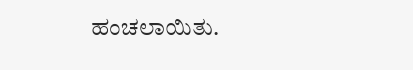ಹಂಚಲಾಯಿತು.